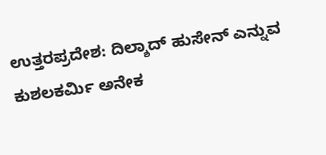ಉತ್ತರಪ್ರದೇಶ: ದಿಲ್ಶಾದ್ ಹುಸೇನ್ ಎನ್ನುವ ಕುಶಲಕರ್ಮಿ ಅನೇಕ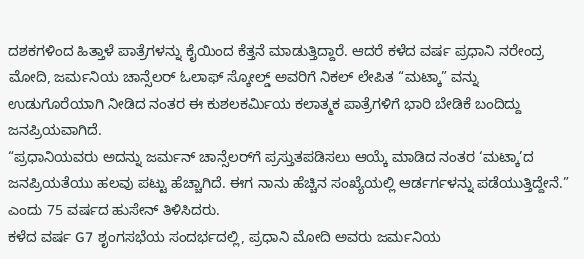ದಶಕಗಳಿಂದ ಹಿತ್ತಾಳೆ ಪಾತ್ರೆಗಳನ್ನು ಕೈಯಿಂದ ಕೆತ್ತನೆ ಮಾಡುತ್ತಿದ್ದಾರೆ. ಆದರೆ ಕಳೆದ ವರ್ಷ ಪ್ರಧಾನಿ ನರೇಂದ್ರ ಮೋದಿ, ಜರ್ಮನಿಯ ಚಾನ್ಸೆಲರ್ ಓಲಾಫ್ ಸ್ಕೋಲ್ಡ್ ಅವರಿಗೆ ನಿಕಲ್ ಲೇಪಿತ “ಮಟ್ಕಾ” ವನ್ನು ಉಡುಗೊರೆಯಾಗಿ ನೀಡಿದ ನಂತರ ಈ ಕುಶಲಕರ್ಮಿಯ ಕಲಾತ್ಮಕ ಪಾತ್ರೆಗಳಿಗೆ ಭಾರಿ ಬೇಡಿಕೆ ಬಂದಿದ್ದು ಜನಪ್ರಿಯವಾಗಿದೆ.
“ಪ್ರಧಾನಿಯವರು ಅದನ್ನು ಜರ್ಮನ್ ಚಾನ್ಸೆಲರ್‌ಗೆ ಪ್ರಸ್ತುತಪಡಿಸಲು ಆಯ್ಕೆ ಮಾಡಿದ ನಂತರ ‘ಮಟ್ಕಾ’ದ ಜನಪ್ರಿಯತೆಯು ಹಲವು ಪಟ್ಟು ಹೆಚ್ಚಾಗಿದೆ. ಈಗ ನಾನು ಹೆಚ್ಚಿನ ಸಂಖ್ಯೆಯಲ್ಲಿ ಆರ್ಡರ್ಗಳನ್ನು ಪಡೆಯುತ್ತಿದ್ದೇನೆ.” ಎಂದು 75 ವರ್ಷದ ಹುಸೇನ್ ತಿಳಿಸಿದರು.
ಕಳೆದ ವರ್ಷ G7 ಶೃಂಗಸಭೆಯ ಸಂದರ್ಭದಲ್ಲಿ, ಪ್ರಧಾನಿ ಮೋದಿ ಅವರು ಜರ್ಮನಿಯ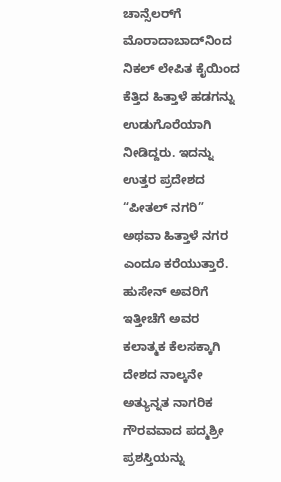ಚಾನ್ಸೆಲರ್‌ಗೆ ಮೊರಾದಾಬಾದ್‌ನಿಂದ ನಿಕಲ್ ಲೇಪಿತ ಕೈಯಿಂದ ಕೆತ್ತಿದ ಹಿತ್ತಾಳೆ ಹಡಗನ್ನು ಉಡುಗೊರೆಯಾಗಿ ನೀಡಿದ್ದರು. ಇದನ್ನು ಉತ್ತರ ಪ್ರದೇಶದ “ಪೀತಲ್ ನಗರಿ” ಅಥವಾ ಹಿತ್ತಾಳೆ ನಗರ ಎಂದೂ ಕರೆಯುತ್ತಾರೆ.
ಹುಸೇನ್ ಅವರಿಗೆ ಇತ್ತೀಚೆಗೆ ಅವರ ಕಲಾತ್ಮಕ ಕೆಲಸಕ್ಕಾಗಿ ದೇಶದ ನಾಲ್ಕನೇ ಅತ್ಯುನ್ನತ ನಾಗರಿಕ ಗೌರವವಾದ ಪದ್ಮಶ್ರೀ ಪ್ರಶಸ್ತಿಯನ್ನು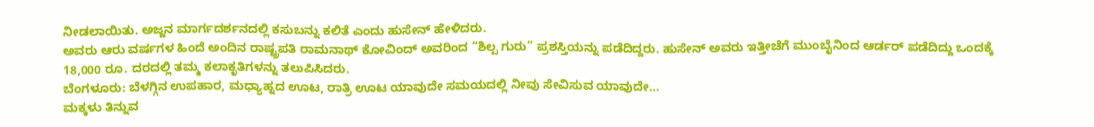ನೀಡಲಾಯಿತು. ಅಜ್ಜನ ಮಾರ್ಗದರ್ಶನದಲ್ಲಿ ಕಸುಬನ್ನು ಕಲಿತೆ ಎಂದು ಹುಸೇನ್ ಹೇಳಿದರು.
ಅವರು ಆರು ವರ್ಷಗಳ ಹಿಂದೆ ಅಂದಿನ ರಾಷ್ಟ್ರಪತಿ ರಾಮನಾಥ್ ಕೋವಿಂದ್ ಅವರಿಂದ “ಶಿಲ್ಪ ಗುರು” ಪ್ರಶಸ್ತಿಯನ್ನು ಪಡೆದಿದ್ದರು. ಹುಸೇನ್ ಅವರು ಇತ್ತೀಚೆಗೆ ಮುಂಬೈನಿಂದ ಆರ್ಡರ್ ಪಡೆದಿದ್ದು ಒಂದಕ್ಕೆ 18,000 ರೂ. ದರದಲ್ಲಿ ತಮ್ಮ ಕಲಾಕೃತಿಗಳನ್ನು ತಲುಪಿಸಿದರು.
ಬೆಂಗಳೂರು: ಬೆಳಗ್ಗಿನ ಉಪಹಾರ, ಮಧ್ಯಾಹ್ನದ ಊಟ, ರಾತ್ರಿ ಊಟ ಯಾವುದೇ ಸಮಯದಲ್ಲಿ ನೀವು ಸೇವಿಸುವ ಯಾವುದೇ…
ಮಕ್ಕಳು ತಿನ್ನುವ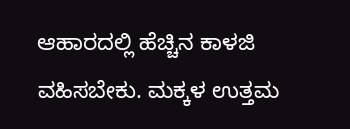ಆಹಾರದಲ್ಲಿ ಹೆಚ್ಚಿನ ಕಾಳಜಿ ವಹಿಸಬೇಕು. ಮಕ್ಕಳ ಉತ್ತಮ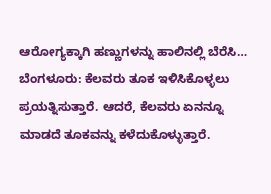ಆರೋಗ್ಯಕ್ಕಾಗಿ ಹಣ್ಣುಗಳನ್ನು ಹಾಲಿನಲ್ಲಿ ಬೆರೆಸಿ…
ಬೆಂಗಳೂರು: ಕೆಲವರು ತೂಕ ಇಳಿಸಿಕೊಳ್ಳಲು ಪ್ರಯತ್ನಿಸುತ್ತಾರೆ. ಆದರೆ, ಕೆಲವರು ಏನನ್ನೂ ಮಾಡದೆ ತೂಕವನ್ನು ಕಳೆದುಕೊಳ್ಳುತ್ತಾರೆ.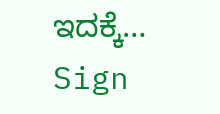ಇದಕ್ಕೆ…
Sign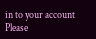in to your account
Please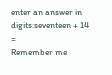enter an answer in digits:seventeen + 14 =
Remember me